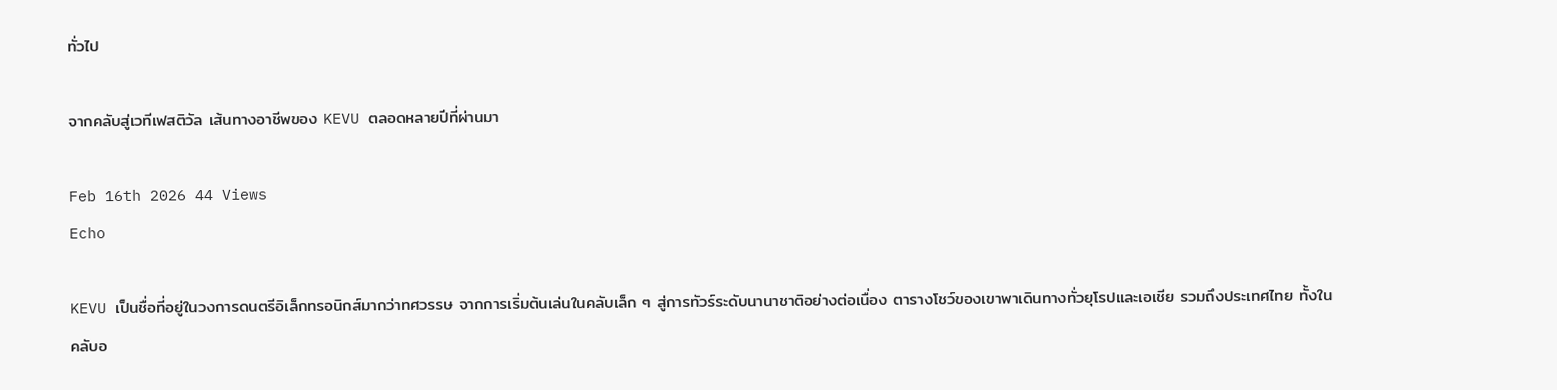ทั่วไป

จากคลับสู่เวทีเฟสติวัล เส้นทางอาชีพของ KEVU ตลอดหลายปีที่ผ่านมา

Feb 16th 2026 44 Views
Echo

KEVU เป็นชื่อที่อยู่ในวงการดนตรีอิเล็กทรอนิกส์มากว่าทศวรรษ จากการเริ่มต้นเล่นในคลับเล็ก ๆ สู่การทัวร์ระดับนานาชาติอย่างต่อเนื่อง ตารางโชว์ของเขาพาเดินทางทั่วยุโรปและเอเชีย รวมถึงประเทศไทย ทั้งในคลับอ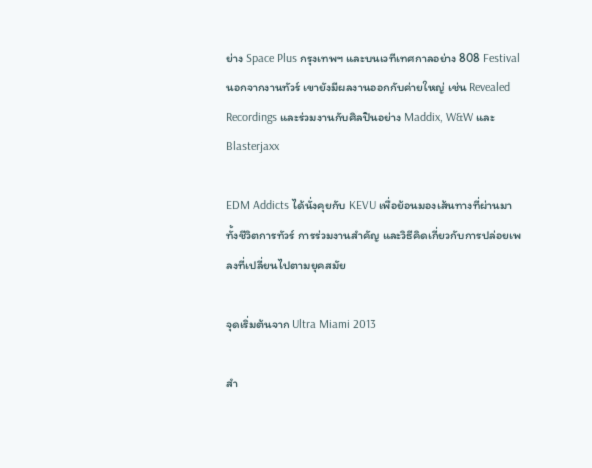ย่าง Space Plus กรุงเทพฯ และบนเวทีเทศกาลอย่าง 808 Festival นอกจากงานทัวร์ เขายังมีผลงานออกกับค่ายใหญ่ เช่น Revealed Recordings และร่วมงานกับศิลปินอย่าง Maddix, W&W และ Blasterjaxx

EDM Addicts ได้นั่งคุยกับ KEVU เพื่อย้อนมองเส้นทางที่ผ่านมา ทั้งชีวิตการทัวร์ การร่วมงานสำคัญ และวิธีคิดเกี่ยวกับการปล่อยเพลงที่เปลี่ยนไปตามยุคสมัย

จุดเริ่มต้นจาก Ultra Miami 2013

สำ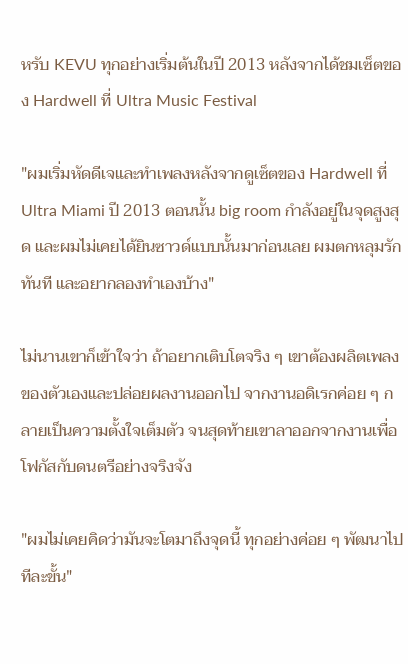หรับ KEVU ทุกอย่างเริ่มต้นในปี 2013 หลังจากได้ชมเซ็ตของ Hardwell ที่ Ultra Music Festival

"ผมเริ่มหัดดีเจและทำเพลงหลังจากดูเซ็ตของ Hardwell ที่ Ultra Miami ปี 2013 ตอนนั้น big room กำลังอยู่ในจุดสูงสุด และผมไม่เคยได้ยินซาวด์แบบนั้นมาก่อนเลย ผมตกหลุมรักทันที และอยากลองทำเองบ้าง"

ไม่นานเขาก็เข้าใจว่า ถ้าอยากเติบโตจริง ๆ เขาต้องผลิตเพลงของตัวเองและปล่อยผลงานออกไป จากงานอดิเรกค่อย ๆ กลายเป็นความตั้งใจเต็มตัว จนสุดท้ายเขาลาออกจากงานเพื่อโฟกัสกับดนตรีอย่างจริงจัง

"ผมไม่เคยคิดว่ามันจะโตมาถึงจุดนี้ ทุกอย่างค่อย ๆ พัฒนาไปทีละขั้น"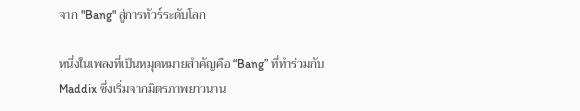จาก "Bang" สู่การทัวร์ระดับโลก

หนึ่งในเพลงที่เป็นหมุดหมายสำคัญคือ “Bang” ที่ทำร่วมกับ Maddix ซึ่งเริ่มจากมิตรภาพยาวนาน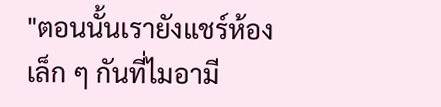"ตอนนั้นเรายังแชร์ห้องเล็ก ๆ กันที่ไมอามี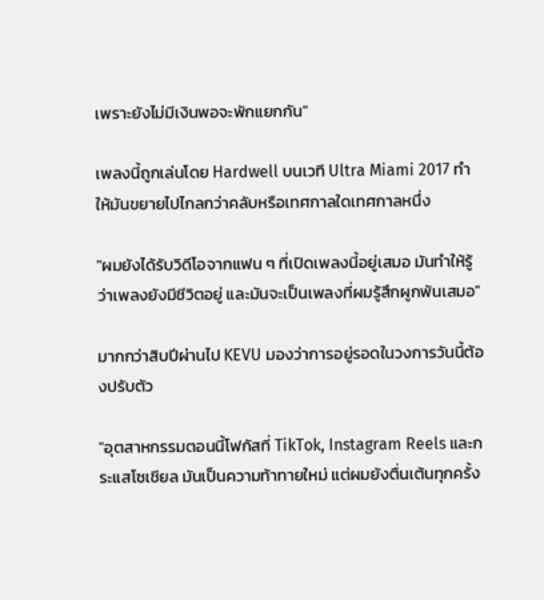เพราะยังไม่มีเงินพอจะพักแยกกัน"

เพลงนี้ถูกเล่นโดย Hardwell บนเวที Ultra Miami 2017 ทำให้มันขยายไปไกลกว่าคลับหรือเทศกาลใดเทศกาลหนึ่ง

"ผมยังได้รับวิดีโอจากแฟน ๆ ที่เปิดเพลงนี้อยู่เสมอ มันทำให้รู้ว่าเพลงยังมีชีวิตอยู่ และมันจะเป็นเพลงที่ผมรู้สึกผูกพันเสมอ"

มากกว่าสิบปีผ่านไป KEVU มองว่าการอยู่รอดในวงการวันนี้ต้องปรับตัว

"อุตสาหกรรมตอนนี้โฟกัสที่ TikTok, Instagram Reels และกระแสโซเชียล มันเป็นความท้าทายใหม่ แต่ผมยังตื่นเต้นทุกครั้ง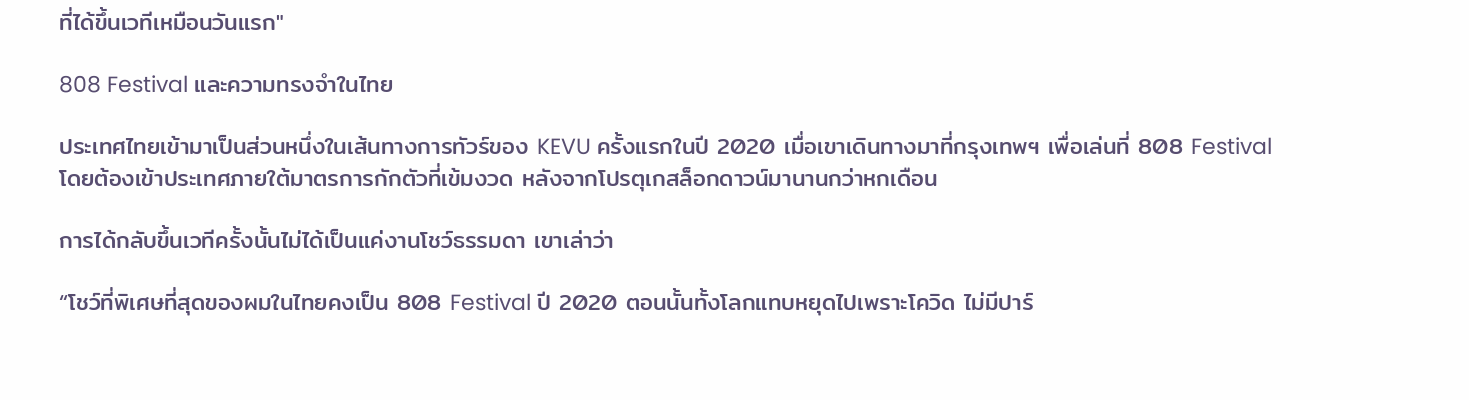ที่ได้ขึ้นเวทีเหมือนวันแรก"

808 Festival และความทรงจำในไทย

ประเทศไทยเข้ามาเป็นส่วนหนึ่งในเส้นทางการทัวร์ของ KEVU ครั้งแรกในปี 2020 เมื่อเขาเดินทางมาที่กรุงเทพฯ เพื่อเล่นที่ 808 Festival โดยต้องเข้าประเทศภายใต้มาตรการกักตัวที่เข้มงวด หลังจากโปรตุเกสล็อกดาวน์มานานกว่าหกเดือน

การได้กลับขึ้นเวทีครั้งนั้นไม่ได้เป็นแค่งานโชว์ธรรมดา เขาเล่าว่า

“โชว์ที่พิเศษที่สุดของผมในไทยคงเป็น 808 Festival ปี 2020 ตอนนั้นทั้งโลกแทบหยุดไปเพราะโควิด ไม่มีปาร์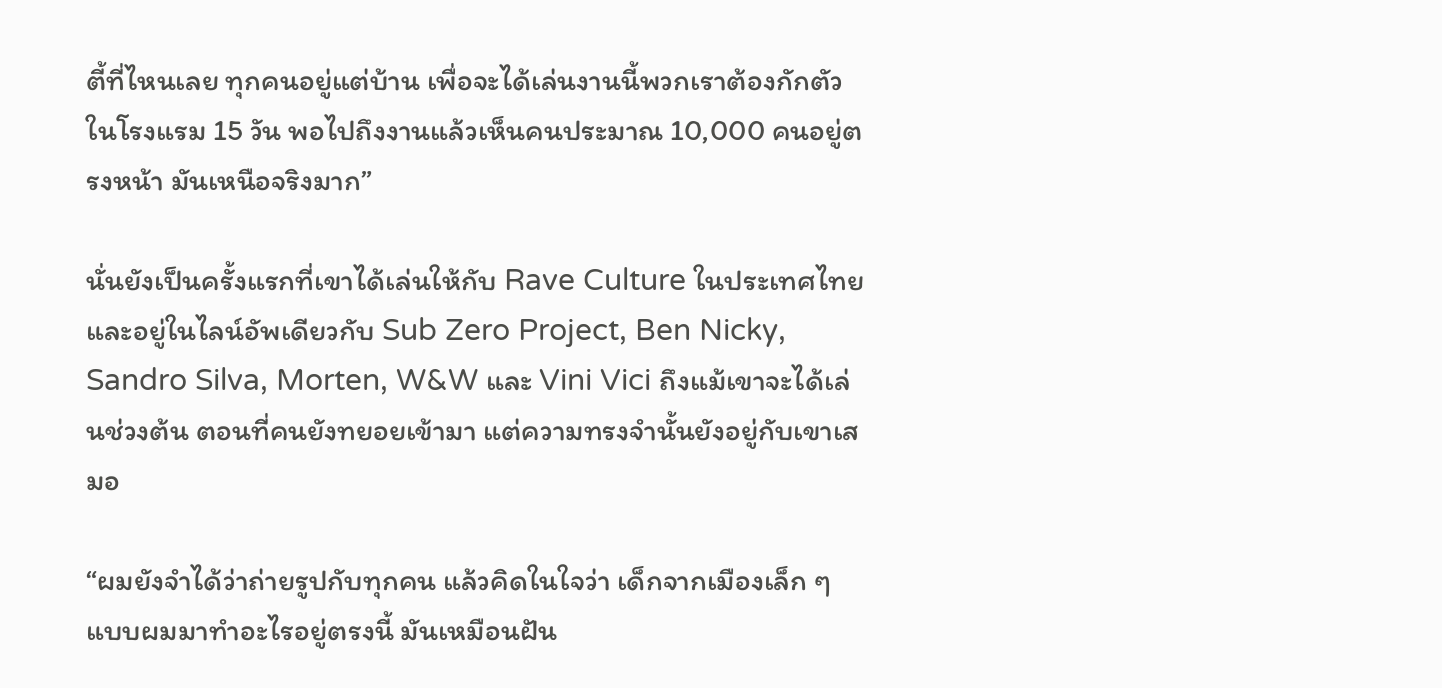ตี้ที่ไหนเลย ทุกคนอยู่แต่บ้าน เพื่อจะได้เล่นงานนี้พวกเราต้องกักตัวในโรงแรม 15 วัน พอไปถึงงานแล้วเห็นคนประมาณ 10,000 คนอยู่ตรงหน้า มันเหนือจริงมาก”

นั่นยังเป็นครั้งแรกที่เขาได้เล่นให้กับ Rave Culture ในประเทศไทย และอยู่ในไลน์อัพเดียวกับ Sub Zero Project, Ben Nicky, Sandro Silva, Morten, W&W และ Vini Vici ถึงแม้เขาจะได้เล่นช่วงต้น ตอนที่คนยังทยอยเข้ามา แต่ความทรงจำนั้นยังอยู่กับเขาเสมอ

“ผมยังจำได้ว่าถ่ายรูปกับทุกคน แล้วคิดในใจว่า เด็กจากเมืองเล็ก ๆ แบบผมมาทำอะไรอยู่ตรงนี้ มันเหมือนฝัน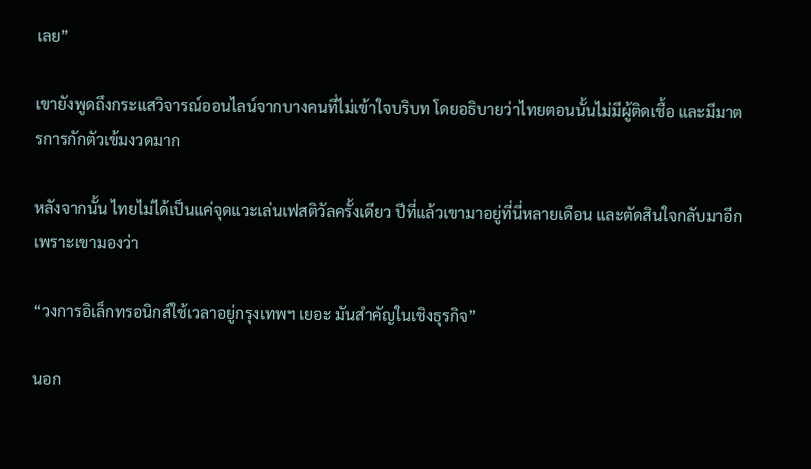เลย”

เขายังพูดถึงกระแสวิจารณ์ออนไลน์จากบางคนที่ไม่เข้าใจบริบท โดยอธิบายว่าไทยตอนนั้นไม่มีผู้ติดเชื้อ และมีมาตรการกักตัวเข้มงวดมาก

หลังจากนั้น ไทยไม่ได้เป็นแค่จุดแวะเล่นเฟสติวัลครั้งเดียว ปีที่แล้วเขามาอยู่ที่นี่หลายเดือน และตัดสินใจกลับมาอีก เพราะเขามองว่า

“วงการอิเล็กทรอนิกส์ใช้เวลาอยู่กรุงเทพฯ เยอะ มันสำคัญในเชิงธุรกิจ”

นอก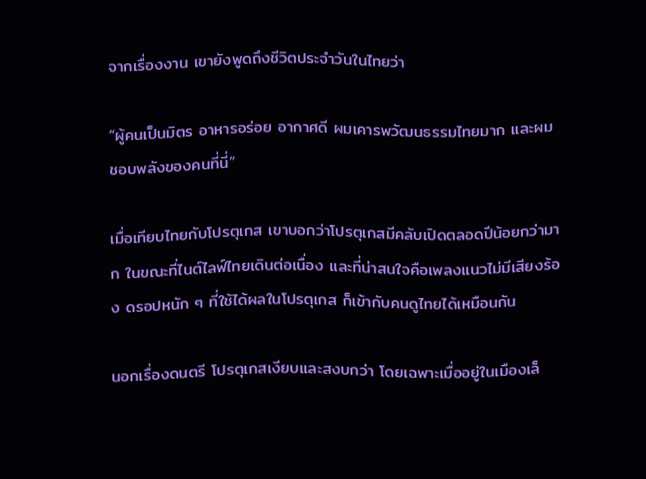จากเรื่องงาน เขายังพูดถึงชีวิตประจำวันในไทยว่า

“ผู้คนเป็นมิตร อาหารอร่อย อากาศดี ผมเคารพวัฒนธรรมไทยมาก และผมชอบพลังของคนที่นี่”

เมื่อเทียบไทยกับโปรตุเกส เขาบอกว่าโปรตุเกสมีคลับเปิดตลอดปีน้อยกว่ามาก ในขณะที่ไนต์ไลฟ์ไทยเดินต่อเนื่อง และที่น่าสนใจคือเพลงแนวไม่มีเสียงร้อง ดรอปหนัก ๆ ที่ใช้ได้ผลในโปรตุเกส ก็เข้ากับคนดูไทยได้เหมือนกัน

นอกเรื่องดนตรี โปรตุเกสเงียบและสงบกว่า โดยเฉพาะเมื่ออยู่ในเมืองเล็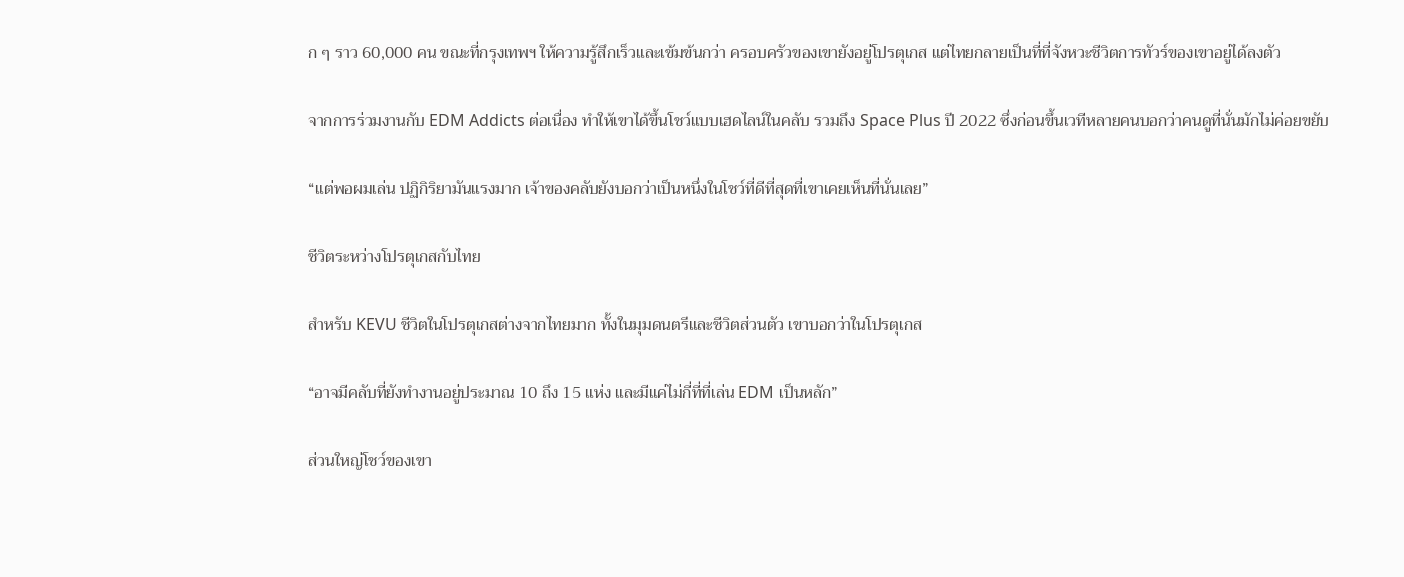ก ๆ ราว 60,000 คน ขณะที่กรุงเทพฯ ให้ความรู้สึกเร็วและเข้มข้นกว่า ครอบครัวของเขายังอยู่โปรตุเกส แต่ไทยกลายเป็นที่ที่จังหวะชีวิตการทัวร์ของเขาอยู่ได้ลงตัว

จากการร่วมงานกับ EDM Addicts ต่อเนื่อง ทำให้เขาได้ขึ้นโชว์แบบเฮดไลน์ในคลับ รวมถึง Space Plus ปี 2022 ซึ่งก่อนขึ้นเวทีหลายคนบอกว่าคนดูที่นั่นมักไม่ค่อยขยับ

“แต่พอผมเล่น ปฏิกิริยามันแรงมาก เจ้าของคลับยังบอกว่าเป็นหนึ่งในโชว์ที่ดีที่สุดที่เขาเคยเห็นที่นั่นเลย”

ชีวิตระหว่างโปรตุเกสกับไทย

สำหรับ KEVU ชีวิตในโปรตุเกสต่างจากไทยมาก ทั้งในมุมดนตรีและชีวิตส่วนตัว เขาบอกว่าในโปรตุเกส

“อาจมีคลับที่ยังทำงานอยู่ประมาณ 10 ถึง 15 แห่ง และมีแค่ไม่กี่ที่ที่เล่น EDM เป็นหลัก”

ส่วนใหญ่โชว์ของเขา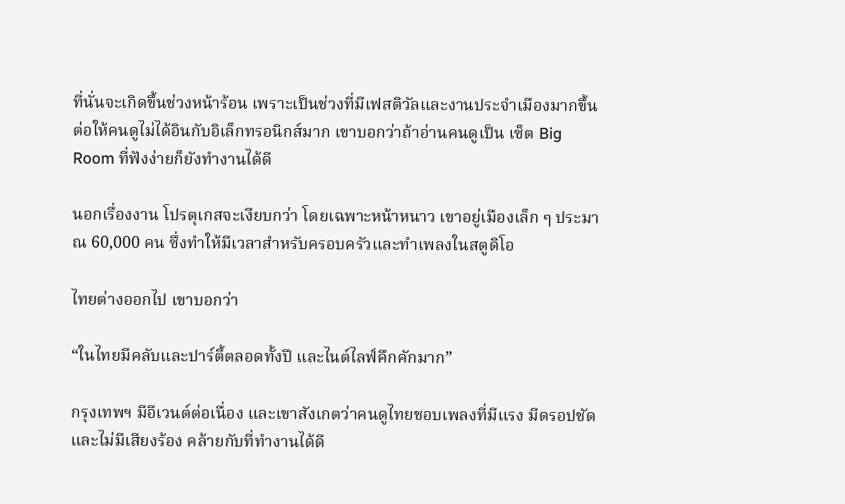ที่นั่นจะเกิดขึ้นช่วงหน้าร้อน เพราะเป็นช่วงที่มีเฟสติวัลและงานประจำเมืองมากขึ้น ต่อให้คนดูไม่ได้อินกับอิเล็กทรอนิกส์มาก เขาบอกว่าถ้าอ่านคนดูเป็น เซ็ต Big Room ที่ฟังง่ายก็ยังทำงานได้ดี

นอกเรื่องงาน โปรตุเกสจะเงียบกว่า โดยเฉพาะหน้าหนาว เขาอยู่เมืองเล็ก ๆ ประมาณ 60,000 คน ซึ่งทำให้มีเวลาสำหรับครอบครัวและทำเพลงในสตูดิโอ

ไทยต่างออกไป เขาบอกว่า

“ในไทยมีคลับและปาร์ตี้ตลอดทั้งปี และไนต์ไลฟ์คึกคักมาก”

กรุงเทพฯ มีอีเวนต์ต่อเนื่อง และเขาสังเกตว่าคนดูไทยชอบเพลงที่มีแรง มีดรอปชัด และไม่มีเสียงร้อง คล้ายกับที่ทำงานได้ดี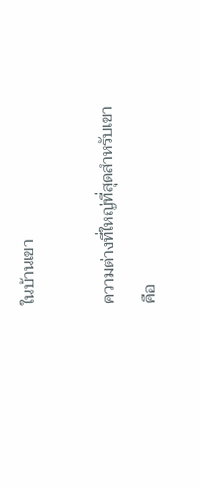ในบ้านเขา

ความต่างที่ใหญ่ที่สุดสำหรับเขาคือ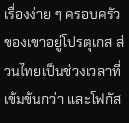เรื่องง่าย ๆ ครอบครัวของเขาอยู่โปรตุเกส ส่วนไทยเป็นช่วงเวลาที่เข้มข้นกว่า และโฟกัส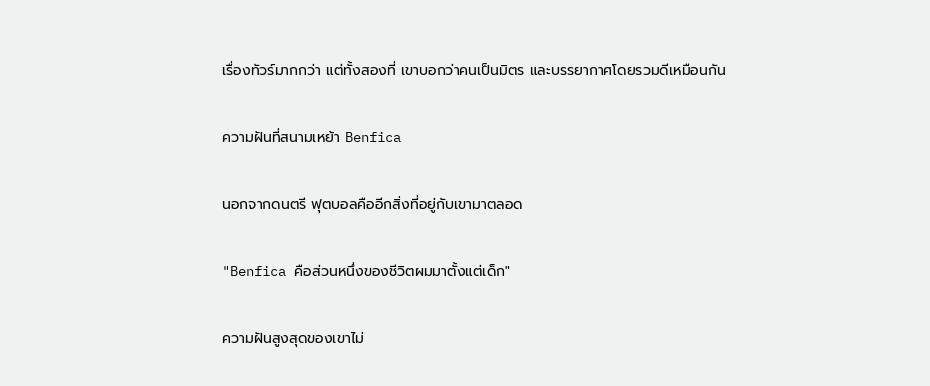เรื่องทัวร์มากกว่า แต่ทั้งสองที่ เขาบอกว่าคนเป็นมิตร และบรรยากาศโดยรวมดีเหมือนกัน

ความฝันที่สนามเหย้า Benfica

นอกจากดนตรี ฟุตบอลคืออีกสิ่งที่อยู่กับเขามาตลอด

"Benfica คือส่วนหนึ่งของชีวิตผมมาตั้งแต่เด็ก"

ความฝันสูงสุดของเขาไม่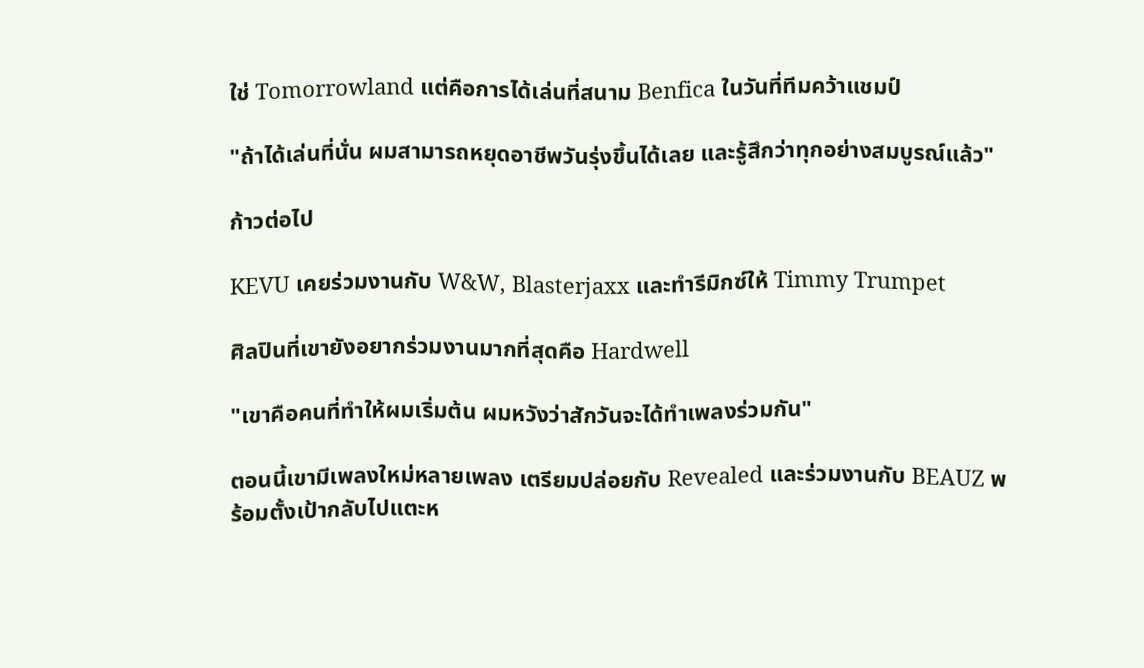ใช่ Tomorrowland แต่คือการได้เล่นที่สนาม Benfica ในวันที่ทีมคว้าแชมป์

"ถ้าได้เล่นที่นั่น ผมสามารถหยุดอาชีพวันรุ่งขึ้นได้เลย และรู้สึกว่าทุกอย่างสมบูรณ์แล้ว"

ก้าวต่อไป

KEVU เคยร่วมงานกับ W&W, Blasterjaxx และทำรีมิกซ์ให้ Timmy Trumpet

ศิลปินที่เขายังอยากร่วมงานมากที่สุดคือ Hardwell

"เขาคือคนที่ทำให้ผมเริ่มต้น ผมหวังว่าสักวันจะได้ทำเพลงร่วมกัน"

ตอนนี้เขามีเพลงใหม่หลายเพลง เตรียมปล่อยกับ Revealed และร่วมงานกับ BEAUZ พร้อมตั้งเป้ากลับไปแตะห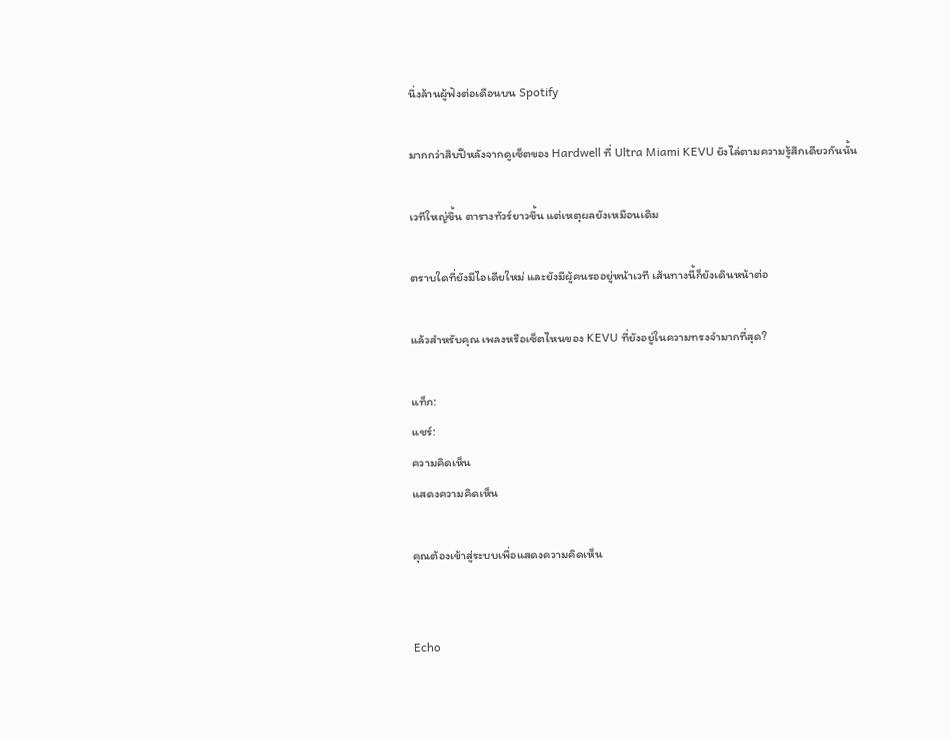นึ่งล้านผู้ฟังต่อเดือนบน Spotify

มากกว่าสิบปีหลังจากดูเซ็ตของ Hardwell ที่ Ultra Miami KEVU ยังไล่ตามความรู้สึกเดียวกันนั้น

เวทีใหญ่ขึ้น ตารางทัวร์ยาวขึ้น แต่เหตุผลยังเหมือนเดิม

ตราบใดที่ยังมีไอเดียใหม่ และยังมีผู้คนรออยู่หน้าเวที เส้นทางนี้ก็ยังเดินหน้าต่อ

แล้วสำหรับคุณ เพลงหรือเซ็ตไหนของ KEVU ที่ยังอยู่ในความทรงจำมากที่สุด?

แท็ก:
แชร์:
ความคิดเห็น
แสดงความคิดเห็น

คุณต้องเข้าสู่ระบบเพื่อแสดงความคิดเห็น


Echo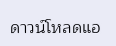ดาวน์โหลดแอ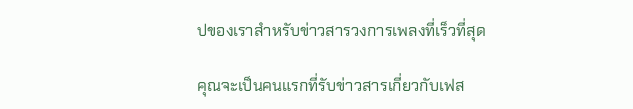ปของเราสำหรับข่าวสารวงการเพลงที่เร็วที่สุด

คุณจะเป็นคนแรกที่รับข่าวสารเกี่ยวกับเฟส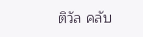ติวัล คลับ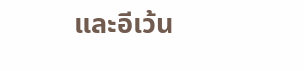และอีเว้น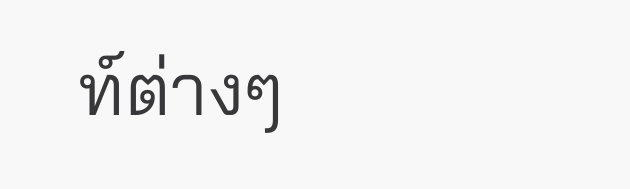ท์ต่างๆ